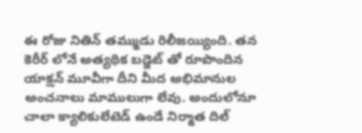ఈ రోజు నితిన్ తమ్ముడు రిలీజయ్యింది. తన కెరీర్ లోనే అత్యథిక బడ్జెట్ తో రూపొందిన యాక్షన్ మూవీగా దీని మీద అభిమానుల అంచనాలు మాములుగా లేవు. అందులోనూ చాలా క్యాలికులేటెడ్ ఉండే నిర్మాత దిల్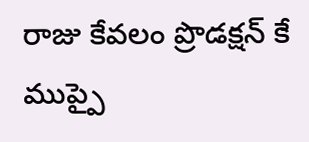రాజు కేవలం ప్రొడక్షన్ కే ముప్పై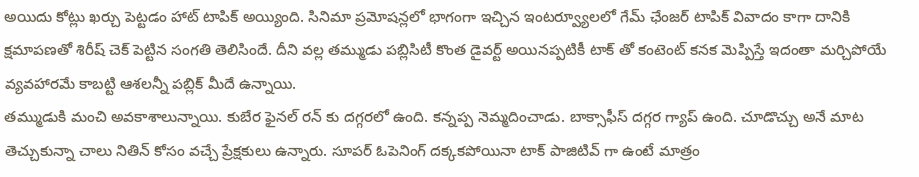అయిదు కోట్లు ఖర్చు పెట్టడం హాట్ టాపిక్ అయ్యింది. సినిమా ప్రమోషన్లలో భాగంగా ఇచ్చిన ఇంటర్వ్యూలలో గేమ్ ఛేంజర్ టాపిక్ వివాదం కాగా దానికి క్షమాపణతో శిరీష్ చెక్ పెట్టిన సంగతి తెలిసిందే. దీని వల్ల తమ్ముడు పబ్లిసిటీ కొంత డైవర్ట్ అయినప్పటికీ టాక్ తో కంటెంట్ కనక మెప్పిస్తే ఇదంతా మర్చిపోయే వ్యవహారమే కాబట్టి ఆశలన్నీ పబ్లిక్ మీదే ఉన్నాయి.
తమ్ముడుకి మంచి అవకాశాలున్నాయి. కుబేర ఫైనల్ రన్ కు దగ్గరలో ఉంది. కన్నప్ప నెమ్మదించాడు. బాక్సాఫీస్ దగ్గర గ్యాప్ ఉంది. చూడొచ్చు అనే మాట తెచ్చుకున్నా చాలు నితిన్ కోసం వచ్చే ప్రేక్షకులు ఉన్నారు. సూపర్ ఓపెనింగ్ దక్కకపోయినా టాక్ పాజిటివ్ గా ఉంటే మాత్రం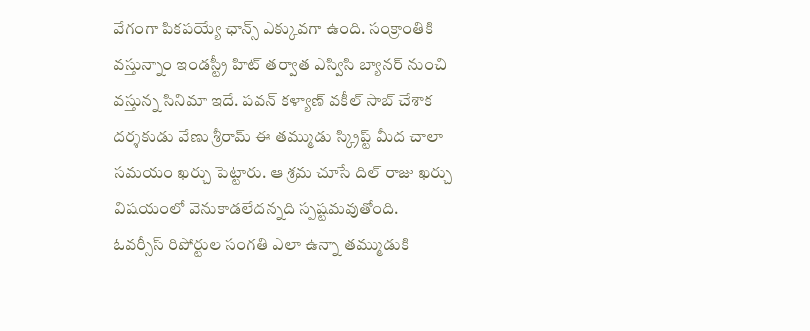వేగంగా పికపయ్యే ఛాన్స్ ఎక్కువగా ఉంది. సంక్రాంతికి వస్తున్నాం ఇండస్ట్రీ హిట్ తర్వాత ఎస్విసి బ్యానర్ నుంచి వస్తున్న సినిమా ఇదే. పవన్ కళ్యాణ్ వకీల్ సాబ్ చేశాక దర్శకుడు వేణు శ్రీరామ్ ఈ తమ్ముడు స్క్రిప్ట్ మీద చాలా సమయం ఖర్చు పెట్టారు. ఆ శ్రమ చూసే దిల్ రాజు ఖర్చు విషయంలో వెనుకాడలేదన్నది స్పష్టమవుతోంది.
ఓవర్సీస్ రిపోర్టుల సంగతి ఎలా ఉన్నా తమ్ముడుకి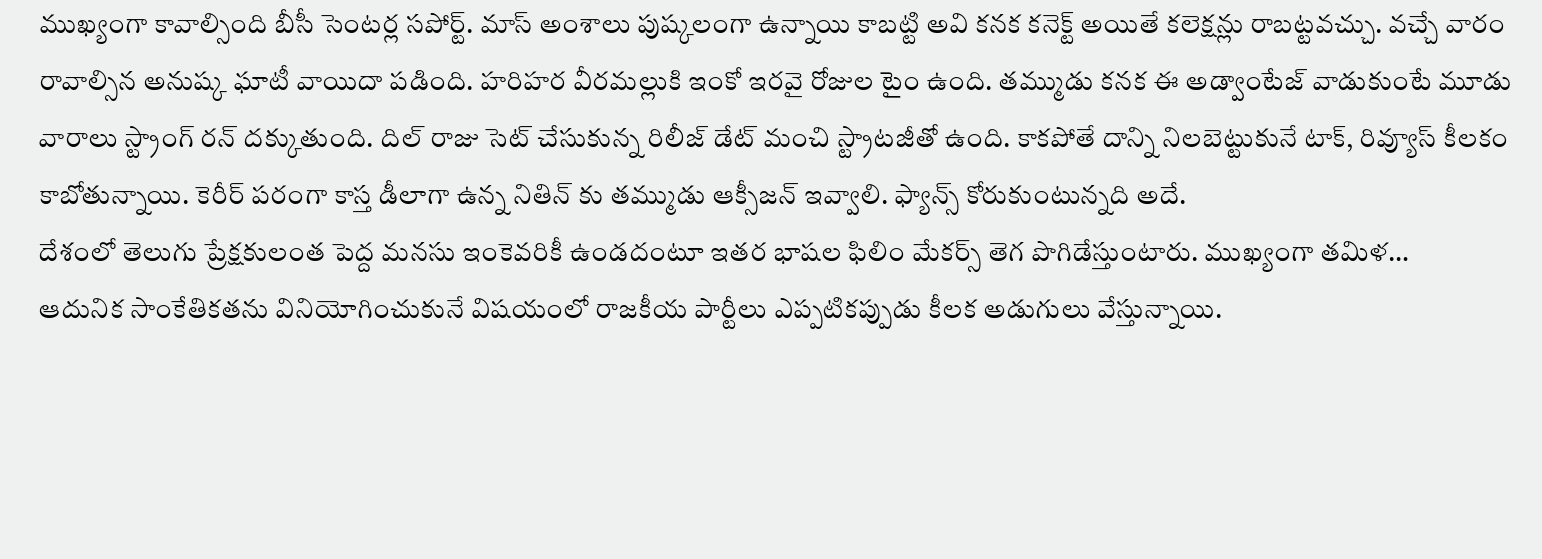ముఖ్యంగా కావాల్సింది బీసీ సెంటర్ల సపోర్ట్. మాస్ అంశాలు పుష్కలంగా ఉన్నాయి కాబట్టి అవి కనక కనెక్ట్ అయితే కలెక్షన్లు రాబట్టవచ్చు. వచ్చే వారం రావాల్సిన అనుష్క ఘాటీ వాయిదా పడింది. హరిహర వీరమల్లుకి ఇంకో ఇరవై రోజుల టైం ఉంది. తమ్ముడు కనక ఈ అడ్వాంటేజ్ వాడుకుంటే మూడు వారాలు స్ట్రాంగ్ రన్ దక్కుతుంది. దిల్ రాజు సెట్ చేసుకున్న రిలీజ్ డేట్ మంచి స్ట్రాటజీతో ఉంది. కాకపోతే దాన్ని నిలబెట్టుకునే టాక్, రివ్యూస్ కీలకం కాబోతున్నాయి. కెరీర్ పరంగా కాస్త డీలాగా ఉన్న నితిన్ కు తమ్ముడు ఆక్సీజన్ ఇవ్వాలి. ఫ్యాన్స్ కోరుకుంటున్నది అదే.
దేశంలో తెలుగు ప్రేక్షకులంత పెద్ద మనసు ఇంకెవరికీ ఉండదంటూ ఇతర భాషల ఫిలిం మేకర్స్ తెగ పొగిడేస్తుంటారు. ముఖ్యంగా తమిళ…
ఆదునిక సాంకేతికతను వినియోగించుకునే విషయంలో రాజకీయ పార్టీలు ఎప్పటికప్పుడు కీలక అడుగులు వేస్తున్నాయి.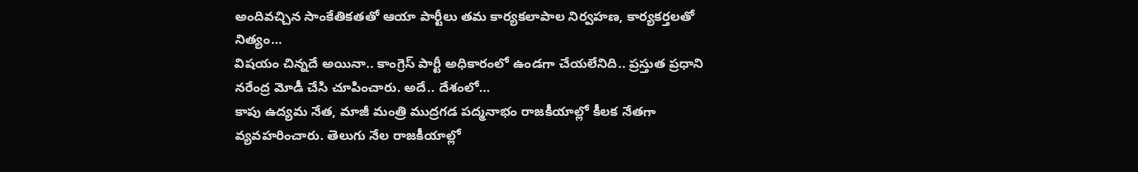అందివచ్చిన సాంకేతికతతో ఆయా పార్టీలు తమ కార్యకలాపాల నిర్వహణ, కార్యకర్తలతో నిత్యం…
విషయం చిన్నదే అయినా.. కాంగ్రెస్ పార్టీ అధికారంలో ఉండగా చేయలేనిది.. ప్రస్తుత ప్రధాని నరేంద్ర మోడీ చేసి చూపించారు. అదే.. దేశంలో…
కాపు ఉద్యమ నేత, మాజీ మంత్రి ముద్రగడ పద్మనాభం రాజకీయాల్లో కీలక నేతగా వ్యవహరించారు. తెలుగు నేల రాజకీయాల్లో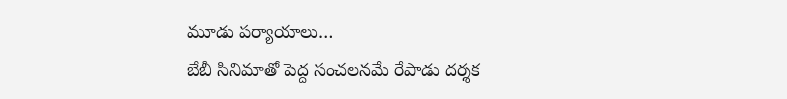మూడు పర్యాయాలు…
బేబీ సినిమాతో పెద్ద సంచలనమే రేపాడు దర్శక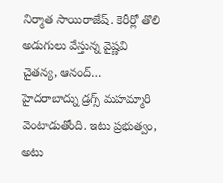నిర్మాత సాయిరాజేష్. కెరీర్లో తొలి అడుగులు వేస్తున్న వైష్ణవి చైతన్య, ఆనంద్…
హైదరాబాద్ను డ్రగ్స్ మహమ్మారి వెంటాడుతోంది. ఇటు ప్రభుత్వం, అటు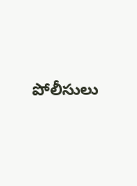పోలీసులు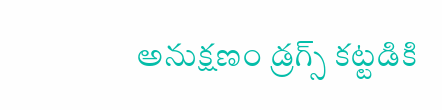అనుక్షణం డ్రగ్స్ కట్టడికి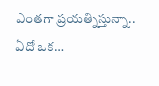ఎంతగా ప్రయత్నిస్తున్నా.. ఏదో ఒక…